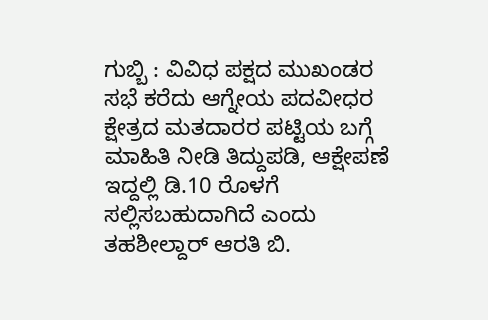ಗುಬ್ಬಿ : ವಿವಿಧ ಪಕ್ಷದ ಮುಖಂಡರ ಸಭೆ ಕರೆದು ಆಗ್ನೇಯ ಪದವೀಧರ ಕ್ಷೇತ್ರದ ಮತದಾರರ ಪಟ್ಟಿಯ ಬಗ್ಗೆ ಮಾಹಿತಿ ನೀಡಿ ತಿದ್ದುಪಡಿ, ಆಕ್ಷೇಪಣೆ ಇದ್ದಲ್ಲಿ ಡಿ.10 ರೊಳಗೆ ಸಲ್ಲಿಸಬಹುದಾಗಿದೆ ಎಂದು ತಹಶೀಲ್ದಾರ್ ಆರತಿ ಬಿ.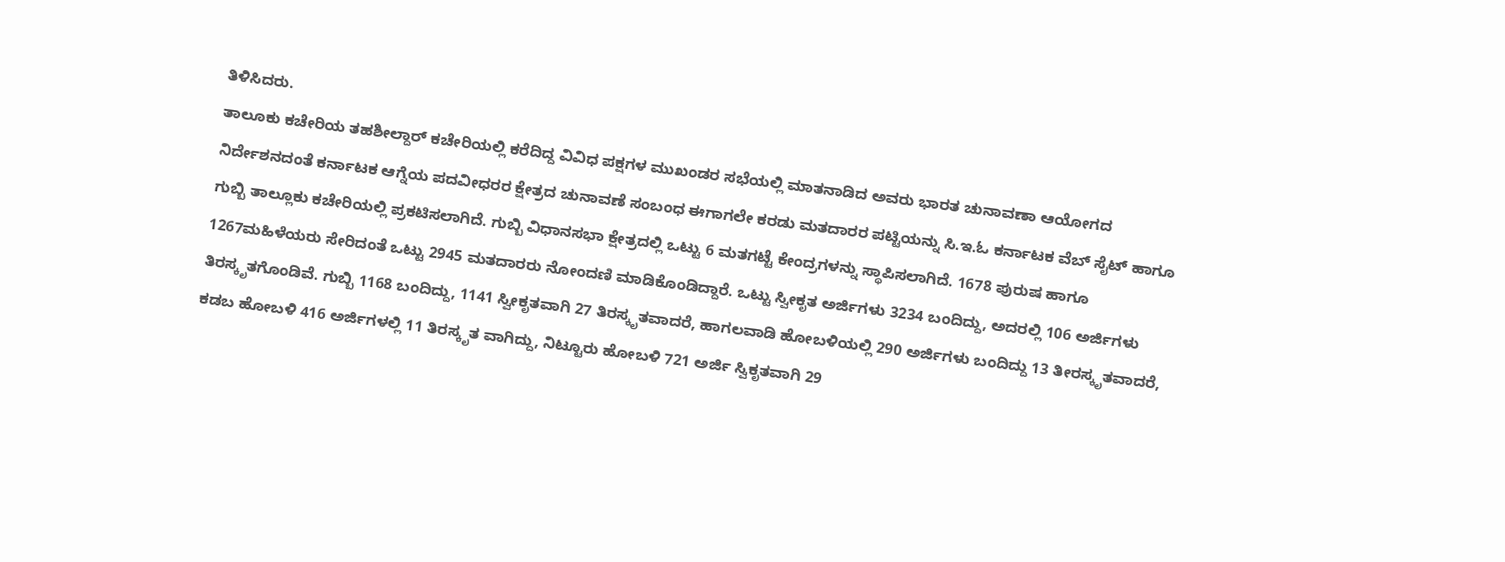ತಿಳಿಸಿದರು.
ತಾಲೂಕು ಕಚೇರಿಯ ತಹಶೀಲ್ದಾರ್ ಕಚೇರಿಯಲ್ಲಿ ಕರೆದಿದ್ದ ವಿವಿಧ ಪಕ್ಷಗಳ ಮುಖಂಡರ ಸಭೆಯಲ್ಲಿ ಮಾತನಾಡಿದ ಅವರು ಭಾರತ ಚುನಾವಣಾ ಆಯೋಗದ ನಿರ್ದೇಶನದಂತೆ ಕರ್ನಾಟಕ ಆಗ್ನೆಯ ಪದವೀಧರರ ಕ್ಷೇತ್ರದ ಚುನಾವಣೆ ಸಂಬಂಧ ಈಗಾಗಲೇ ಕರಡು ಮತದಾರರ ಪಟ್ಟಿಯನ್ನು ಸಿ.ಇ.ಓ ಕರ್ನಾಟಕ ವೆಬ್ ಸೈಟ್ ಹಾಗೂ ಗುಬ್ಬಿ ತಾಲ್ಲೂಕು ಕಚೇರಿಯಲ್ಲಿ ಪ್ರಕಟಿಸಲಾಗಿದೆ. ಗುಬ್ಬಿ ವಿಧಾನಸಭಾ ಕ್ಷೇತ್ರದಲ್ಲಿ ಒಟ್ಟು 6 ಮತಗಟ್ಟೆ ಕೇಂದ್ರಗಳನ್ನು ಸ್ಥಾಪಿಸಲಾಗಿದೆ. 1678 ಪುರುಷ ಹಾಗೂ 1267ಮಹಿಳೆಯರು ಸೇರಿದಂತೆ ಒಟ್ಟು 2945 ಮತದಾರರು ನೋಂದಣಿ ಮಾಡಿಕೊಂಡಿದ್ದಾರೆ. ಒಟ್ಟು ಸ್ವೀಕೃತ ಅರ್ಜಿಗಳು 3234 ಬಂದಿದ್ದು, ಅದರಲ್ಲಿ 106 ಅರ್ಜಿಗಳು ತಿರಸ್ಕೃತಗೊಂಡಿವೆ. ಗುಬ್ಬಿ 1168 ಬಂದಿದ್ದು, 1141 ಸ್ವೀಕೃತವಾಗಿ 27 ತಿರಸ್ಕೃತವಾದರೆ, ಹಾಗಲವಾಡಿ ಹೋಬಳಿಯಲ್ಲಿ 290 ಅರ್ಜಿಗಳು ಬಂದಿದ್ದು 13 ತೀರಸ್ಕೃತವಾದರೆ, ಕಡಬ ಹೋಬಳಿ 416 ಅರ್ಜಿಗಳಲ್ಲಿ 11 ತಿರಸ್ಕೃತ ವಾಗಿದ್ದು, ನಿಟ್ಟೂರು ಹೋಬಳಿ 721 ಅರ್ಜಿ ಸ್ವಿಕೃತವಾಗಿ 29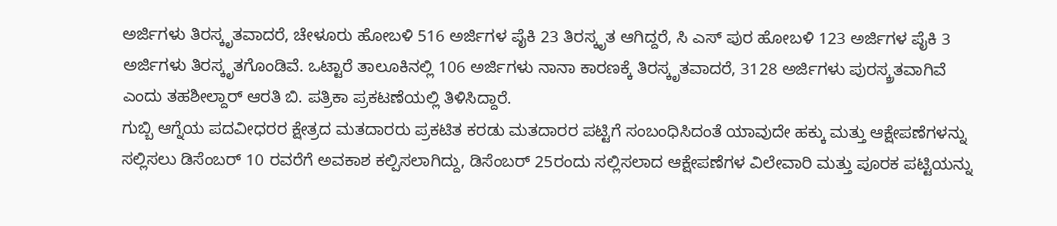ಅರ್ಜಿಗಳು ತಿರಸ್ಕೃತವಾದರೆ, ಚೇಳೂರು ಹೋಬಳಿ 516 ಅರ್ಜಿಗಳ ಪೈಕಿ 23 ತಿರಸ್ಕೃತ ಆಗಿದ್ದರೆ, ಸಿ ಎಸ್ ಪುರ ಹೋಬಳಿ 123 ಅರ್ಜಿಗಳ ಪೈಕಿ 3 ಅರ್ಜಿಗಳು ತಿರಸ್ಕೃತಗೊಂಡಿವೆ. ಒಟ್ಟಾರೆ ತಾಲೂಕಿನಲ್ಲಿ 106 ಅರ್ಜಿಗಳು ನಾನಾ ಕಾರಣಕ್ಕೆ ತಿರಸ್ಕೃತವಾದರೆ, 3128 ಅರ್ಜಿಗಳು ಪುರಸ್ಕ್ರತವಾಗಿವೆ ಎಂದು ತಹಶೀಲ್ದಾರ್ ಆರತಿ ಬಿ. ಪತ್ರಿಕಾ ಪ್ರಕಟಣೆಯಲ್ಲಿ ತಿಳಿಸಿದ್ದಾರೆ.
ಗುಬ್ಬಿ ಆಗ್ನೆಯ ಪದವೀಧರರ ಕ್ಷೇತ್ರದ ಮತದಾರರು ಪ್ರಕಟಿತ ಕರಡು ಮತದಾರರ ಪಟ್ಟಿಗೆ ಸಂಬಂಧಿಸಿದಂತೆ ಯಾವುದೇ ಹಕ್ಕು ಮತ್ತು ಆಕ್ಷೇಪಣೆಗಳನ್ನು ಸಲ್ಲಿಸಲು ಡಿಸೆಂಬರ್ 10 ರವರೆಗೆ ಅವಕಾಶ ಕಲ್ಪಿಸಲಾಗಿದ್ದು, ಡಿಸೆಂಬರ್ 25ರಂದು ಸಲ್ಲಿಸಲಾದ ಆಕ್ಷೇಪಣೆಗಳ ವಿಲೇವಾರಿ ಮತ್ತು ಪೂರಕ ಪಟ್ಟಿಯನ್ನು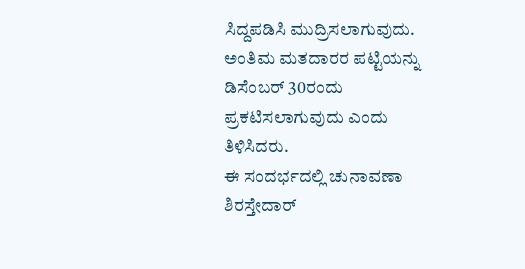ಸಿದ್ದಪಡಿಸಿ ಮುದ್ರಿಸಲಾಗುವುದು. ಅಂತಿಮ ಮತದಾರರ ಪಟ್ಟಿಯನ್ನು ಡಿಸೆಂಬರ್ 30ರಂದು ಪ್ರಕಟಿಸಲಾಗುವುದು ಎಂದು ತಿಳಿಸಿದರು.
ಈ ಸಂದರ್ಭದಲ್ಲಿ ಚುನಾವಣಾ ಶಿರಸ್ತೇದಾರ್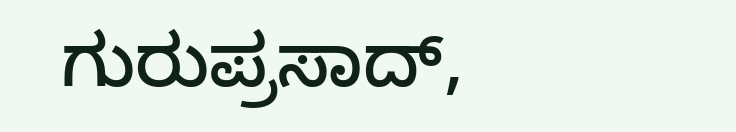ಗುರುಪ್ರಸಾದ್,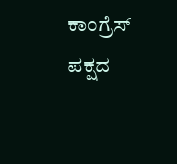ಕಾಂಗ್ರೆಸ್ ಪಕ್ಷದ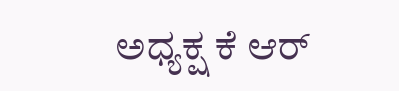ಅಧ್ಯಕ್ಷ ಕೆ ಆರ್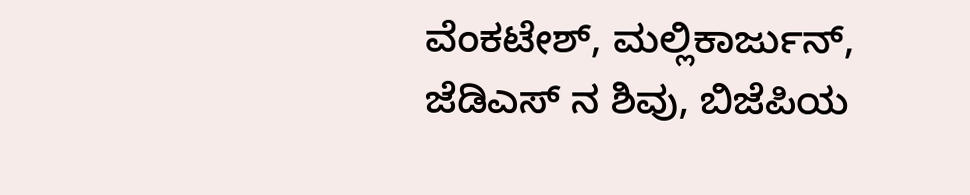ವೆಂಕಟೇಶ್, ಮಲ್ಲಿಕಾರ್ಜುನ್, ಜೆಡಿಎಸ್ ನ ಶಿವು, ಬಿಜೆಪಿಯ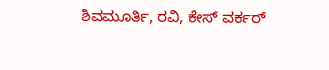ಶಿವಮೂರ್ತಿ, ರವಿ, ಕೇಸ್ ವರ್ಕರ್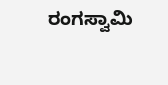ರಂಗಸ್ವಾಮಿ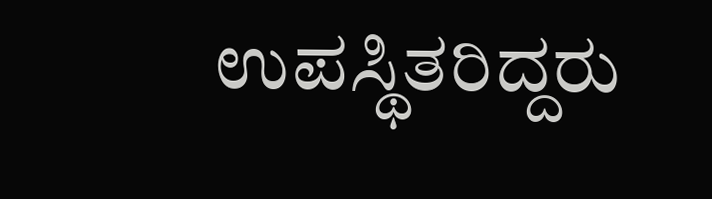ಉಪಸ್ಥಿತರಿದ್ದರು